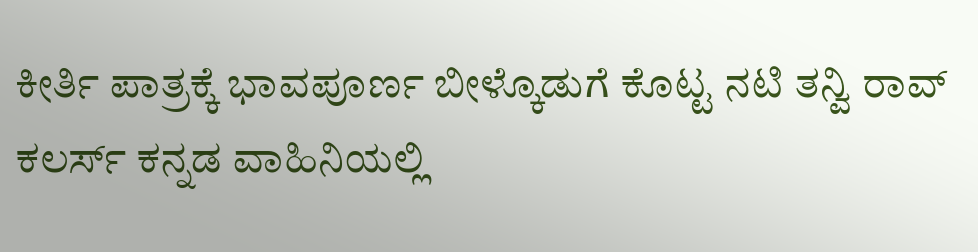ಕೀರ್ತಿ ಪಾತ್ರಕ್ಕೆ ಭಾವಪೂರ್ಣ ಬೀಳ್ಕೊಡುಗೆ ಕೊಟ್ಟ ನಟಿ ತನ್ವಿ ರಾವ್
ಕಲರ್ಸ್ ಕನ್ನಡ ವಾಹಿನಿಯಲ್ಲಿ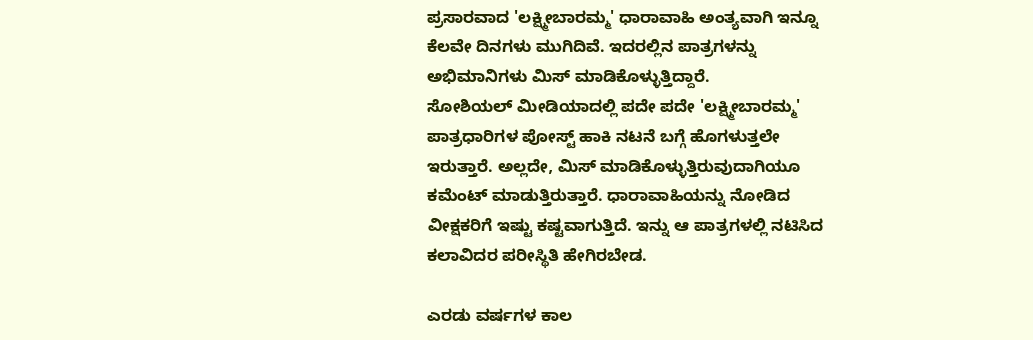ಪ್ರಸಾರವಾದ 'ಲಕ್ಷ್ಮೀಬಾರಮ್ಮ' ಧಾರಾವಾಹಿ ಅಂತ್ಯವಾಗಿ ಇನ್ನೂ ಕೆಲವೇ ದಿನಗಳು ಮುಗಿದಿವೆ. ಇದರಲ್ಲಿನ ಪಾತ್ರಗಳನ್ನು ಅಭಿಮಾನಿಗಳು ಮಿಸ್ ಮಾಡಿಕೊಳ್ಳುತ್ತಿದ್ದಾರೆ.
ಸೋಶಿಯಲ್ ಮೀಡಿಯಾದಲ್ಲಿ ಪದೇ ಪದೇ 'ಲಕ್ಷ್ಮೀಬಾರಮ್ಮ' ಪಾತ್ರಧಾರಿಗಳ ಪೋಸ್ಟ್ ಹಾಕಿ ನಟನೆ ಬಗ್ಗೆ ಹೊಗಳುತ್ತಲೇ ಇರುತ್ತಾರೆ. ಅಲ್ಲದೇ, ಮಿಸ್ ಮಾಡಿಕೊಳ್ಳುತ್ತಿರುವುದಾಗಿಯೂ ಕಮೆಂಟ್ ಮಾಡುತ್ತಿರುತ್ತಾರೆ. ಧಾರಾವಾಹಿಯನ್ನು ನೋಡಿದ ವೀಕ್ಷಕರಿಗೆ ಇಷ್ಟು ಕಷ್ಟವಾಗುತ್ತಿದೆ. ಇನ್ನು ಆ ಪಾತ್ರಗಳಲ್ಲಿ ನಟಿಸಿದ ಕಲಾವಿದರ ಪರೀಸ್ಥಿತಿ ಹೇಗಿರಬೇಡ.

ಎರಡು ವರ್ಷಗಳ ಕಾಲ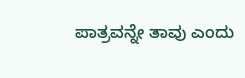ಪಾತ್ರವನ್ನೇ ತಾವು ಎಂದು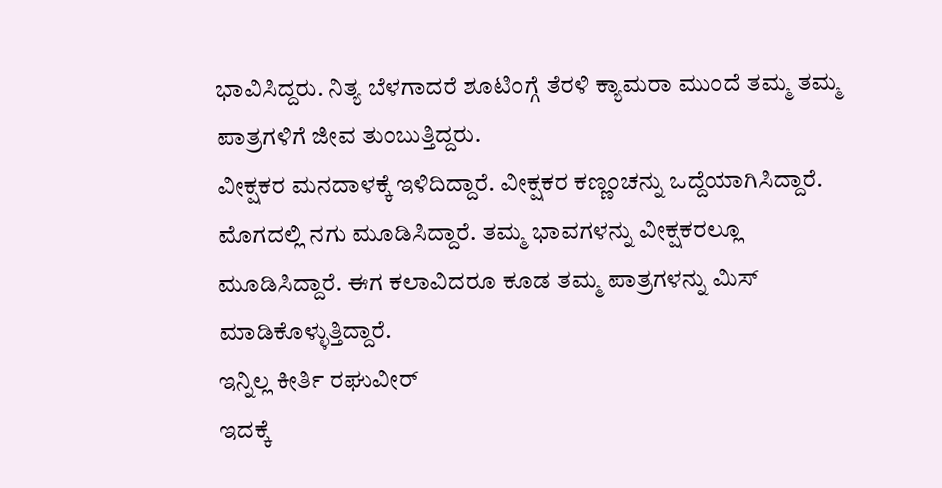ಭಾವಿಸಿದ್ದರು. ನಿತ್ಯ ಬೆಳಗಾದರೆ ಶೂಟಿಂಗ್ಗೆ ತೆರಳಿ ಕ್ಯಾಮರಾ ಮುಂದೆ ತಮ್ಮ ತಮ್ಮ ಪಾತ್ರಗಳಿಗೆ ಜೀವ ತುಂಬುತ್ತಿದ್ದರು.
ವೀಕ್ಷಕರ ಮನದಾಳಕ್ಕೆ ಇಳಿದಿದ್ದಾರೆ. ವೀಕ್ಷಕರ ಕಣ್ಣಂಚನ್ನು ಒದ್ದೆಯಾಗಿಸಿದ್ದಾರೆ. ಮೊಗದಲ್ಲಿ ನಗು ಮೂಡಿಸಿದ್ದಾರೆ. ತಮ್ಮ ಭಾವಗಳನ್ನು ವೀಕ್ಷಕರಲ್ಲೂ ಮೂಡಿಸಿದ್ದಾರೆ. ಈಗ ಕಲಾವಿದರೂ ಕೂಡ ತಮ್ಮ ಪಾತ್ರಗಳನ್ನು ಮಿಸ್ ಮಾಡಿಕೊಳ್ಳುತ್ತಿದ್ದಾರೆ.
ಇನ್ನಿಲ್ಲ ಕೀರ್ತಿ ರಘುವೀರ್
ಇದಕ್ಕೆ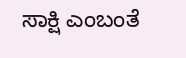ಸಾಕ್ಷಿ ಎಂಬಂತೆ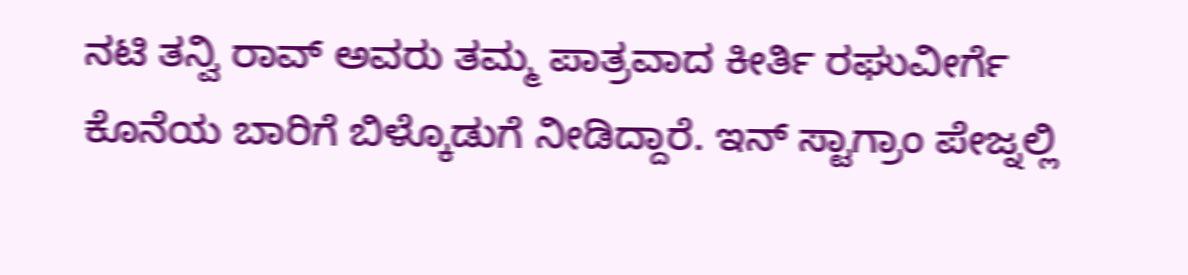ನಟಿ ತನ್ವಿ ರಾವ್ ಅವರು ತಮ್ಮ ಪಾತ್ರವಾದ ಕೀರ್ತಿ ರಘುವೀರ್ಗೆ ಕೊನೆಯ ಬಾರಿಗೆ ಬಿಳ್ಕೊಡುಗೆ ನೀಡಿದ್ದಾರೆ. ಇನ್ ಸ್ಟಾಗ್ರಾಂ ಪೇಜ್ನಲ್ಲಿ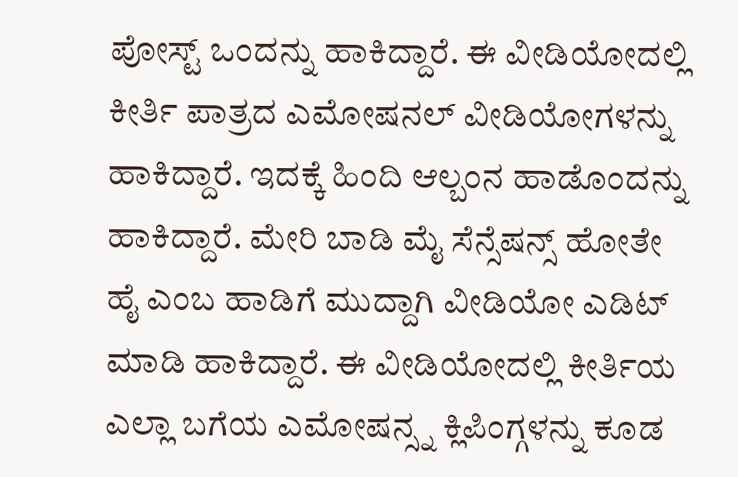ಪೋಸ್ಟ್ ಒಂದನ್ನು ಹಾಕಿದ್ದಾರೆ. ಈ ವೀಡಿಯೋದಲ್ಲಿ ಕೀರ್ತಿ ಪಾತ್ರದ ಎಮೋಷನಲ್ ವೀಡಿಯೋಗಳನ್ನು ಹಾಕಿದ್ದಾರೆ. ಇದಕ್ಕೆ ಹಿಂದಿ ಆಲ್ಬಂನ ಹಾಡೊಂದನ್ನು ಹಾಕಿದ್ದಾರೆ. ಮೇರಿ ಬಾಡಿ ಮೈ ಸೆನ್ಸೆಷನ್ಸ್ ಹೋತೇ ಹೈ ಎಂಬ ಹಾಡಿಗೆ ಮುದ್ದಾಗಿ ವೀಡಿಯೋ ಎಡಿಟ್ ಮಾಡಿ ಹಾಕಿದ್ದಾರೆ. ಈ ವೀಡಿಯೋದಲ್ಲಿ ಕೀರ್ತಿಯ ಎಲ್ಲಾ ಬಗೆಯ ಎಮೋಷನ್ಸ್ನ ಕ್ಲಿಪಿಂಗ್ಗಳನ್ನು ಕೂಡ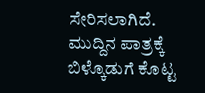ಸೇರಿಸಲಾಗಿದೆ.
ಮುದ್ದಿನ ಪಾತ್ರಕ್ಕೆ ಬಿಳ್ಕೊಡುಗೆ ಕೊಟ್ಟ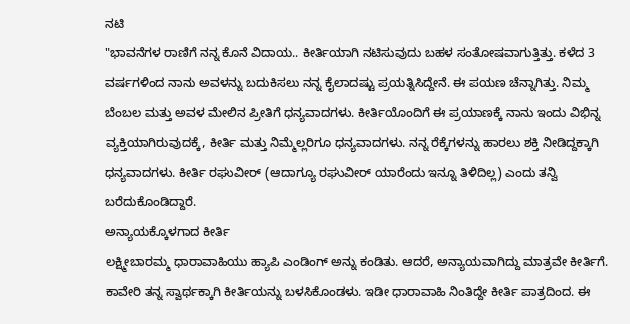ನಟಿ
"ಭಾವನೆಗಳ ರಾಣಿಗೆ ನನ್ನ ಕೊನೆ ವಿದಾಯ.. ಕೀರ್ತಿಯಾಗಿ ನಟಿಸುವುದು ಬಹಳ ಸಂತೋಷವಾಗುತ್ತಿತ್ತು. ಕಳೆದ 3 ವರ್ಷಗಳಿಂದ ನಾನು ಅವಳನ್ನು ಬದುಕಿಸಲು ನನ್ನ ಕೈಲಾದಷ್ಟು ಪ್ರಯತ್ನಿಸಿದ್ದೇನೆ. ಈ ಪಯಣ ಚೆನ್ನಾಗಿತ್ತು. ನಿಮ್ಮ ಬೆಂಬಲ ಮತ್ತು ಅವಳ ಮೇಲಿನ ಪ್ರೀತಿಗೆ ಧನ್ಯವಾದಗಳು. ಕೀರ್ತಿಯೊಂದಿಗೆ ಈ ಪ್ರಯಾಣಕ್ಕೆ ನಾನು ಇಂದು ವಿಭಿನ್ನ ವ್ಯಕ್ತಿಯಾಗಿರುವುದಕ್ಕೆ, ಕೀರ್ತಿ ಮತ್ತು ನಿಮ್ಮೆಲ್ಲರಿಗೂ ಧನ್ಯವಾದಗಳು. ನನ್ನ ರೆಕ್ಕೆಗಳನ್ನು ಹಾರಲು ಶಕ್ತಿ ನೀಡಿದ್ದಕ್ಕಾಗಿ ಧನ್ಯವಾದಗಳು. ಕೀರ್ತಿ ರಘುವೀರ್ (ಆದಾಗ್ಯೂ ರಘುವೀರ್ ಯಾರೆಂದು ಇನ್ನೂ ತಿಳಿದಿಲ್ಲ) ಎಂದು ತನ್ವಿ ಬರೆದುಕೊಂಡಿದ್ದಾರೆ.
ಅನ್ಯಾಯಕ್ಕೊಳಗಾದ ಕೀರ್ತಿ
ಲಕ್ಷ್ಮೀಬಾರಮ್ಮ ಧಾರಾವಾಹಿಯು ಹ್ಯಾಪಿ ಎಂಡಿಂಗ್ ಅನ್ನು ಕಂಡಿತು. ಆದರೆ, ಅನ್ಯಾಯವಾಗಿದ್ದು ಮಾತ್ರವೇ ಕೀರ್ತಿಗೆ. ಕಾವೇರಿ ತನ್ನ ಸ್ವಾರ್ಥಕ್ಕಾಗಿ ಕೀರ್ತಿಯನ್ನು ಬಳಸಿಕೊಂಡಳು. ಇಡೀ ಧಾರಾವಾಹಿ ನಿಂತಿದ್ದೇ ಕೀರ್ತಿ ಪಾತ್ರದಿಂದ. ಈ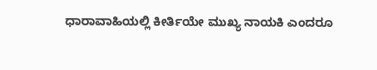ಧಾರಾವಾಹಿಯಲ್ಲಿ ಕೀರ್ತಿಯೇ ಮುಖ್ಯ ನಾಯಕಿ ಎಂದರೂ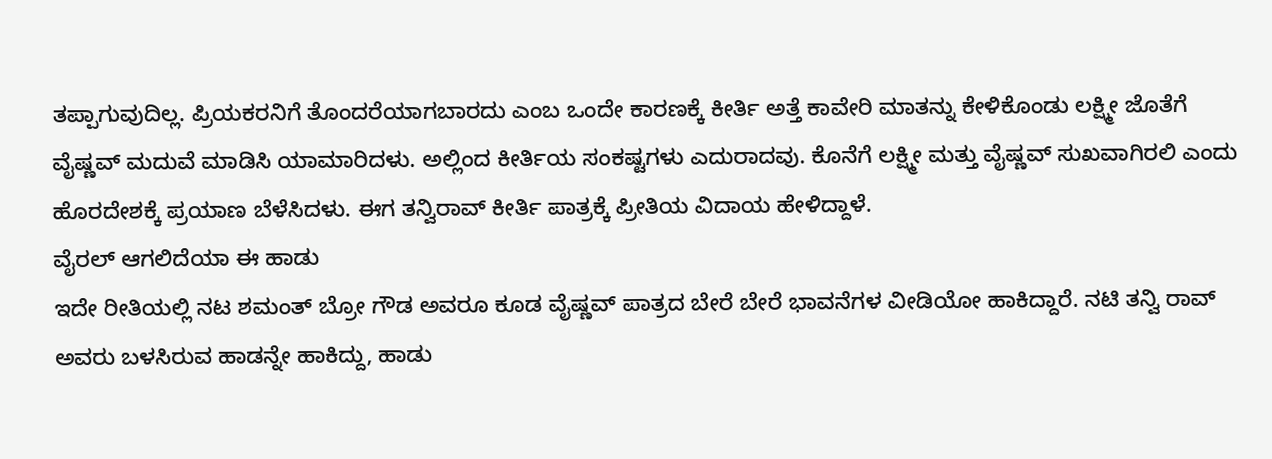ತಪ್ಪಾಗುವುದಿಲ್ಲ. ಪ್ರಿಯಕರನಿಗೆ ತೊಂದರೆಯಾಗಬಾರದು ಎಂಬ ಒಂದೇ ಕಾರಣಕ್ಕೆ ಕೀರ್ತಿ ಅತ್ತೆ ಕಾವೇರಿ ಮಾತನ್ನು ಕೇಳಿಕೊಂಡು ಲಕ್ಷ್ಮೀ ಜೊತೆಗೆ ವೈಷ್ಣವ್ ಮದುವೆ ಮಾಡಿಸಿ ಯಾಮಾರಿದಳು. ಅಲ್ಲಿಂದ ಕೀರ್ತಿಯ ಸಂಕಷ್ಟಗಳು ಎದುರಾದವು. ಕೊನೆಗೆ ಲಕ್ಷ್ಮೀ ಮತ್ತು ವೈಷ್ಣವ್ ಸುಖವಾಗಿರಲಿ ಎಂದು ಹೊರದೇಶಕ್ಕೆ ಪ್ರಯಾಣ ಬೆಳೆಸಿದಳು. ಈಗ ತನ್ವಿರಾವ್ ಕೀರ್ತಿ ಪಾತ್ರಕ್ಕೆ ಪ್ರೀತಿಯ ವಿದಾಯ ಹೇಳಿದ್ದಾಳೆ.
ವೈರಲ್ ಆಗಲಿದೆಯಾ ಈ ಹಾಡು
ಇದೇ ರೀತಿಯಲ್ಲಿ ನಟ ಶಮಂತ್ ಬ್ರೋ ಗೌಡ ಅವರೂ ಕೂಡ ವೈಷ್ಣವ್ ಪಾತ್ರದ ಬೇರೆ ಬೇರೆ ಭಾವನೆಗಳ ವೀಡಿಯೋ ಹಾಕಿದ್ದಾರೆ. ನಟಿ ತನ್ವಿ ರಾವ್ ಅವರು ಬಳಸಿರುವ ಹಾಡನ್ನೇ ಹಾಕಿದ್ದು, ಹಾಡು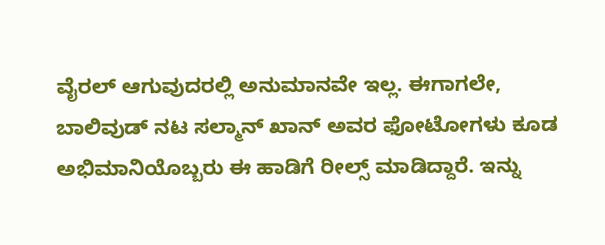ವೈರಲ್ ಆಗುವುದರಲ್ಲಿ ಅನುಮಾನವೇ ಇಲ್ಲ. ಈಗಾಗಲೇ, ಬಾಲಿವುಡ್ ನಟ ಸಲ್ಮಾನ್ ಖಾನ್ ಅವರ ಫೋಟೋಗಳು ಕೂಡ ಅಭಿಮಾನಿಯೊಬ್ಬರು ಈ ಹಾಡಿಗೆ ರೀಲ್ಸ್ ಮಾಡಿದ್ದಾರೆ. ಇನ್ನು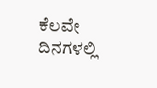ಕೆಲವೇ ದಿನಗಳಲ್ಲಿ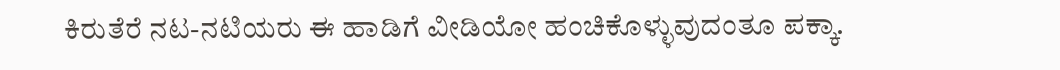ಕಿರುತೆರೆ ನಟ-ನಟಿಯರು ಈ ಹಾಡಿಗೆ ವೀಡಿಯೋ ಹಂಚಿಕೊಳ್ಳುವುದಂತೂ ಪಕ್ಕಾ.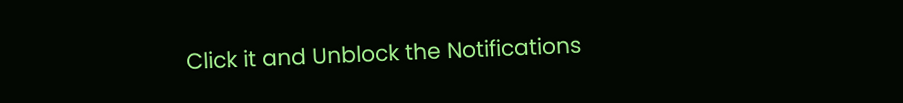Click it and Unblock the Notifications